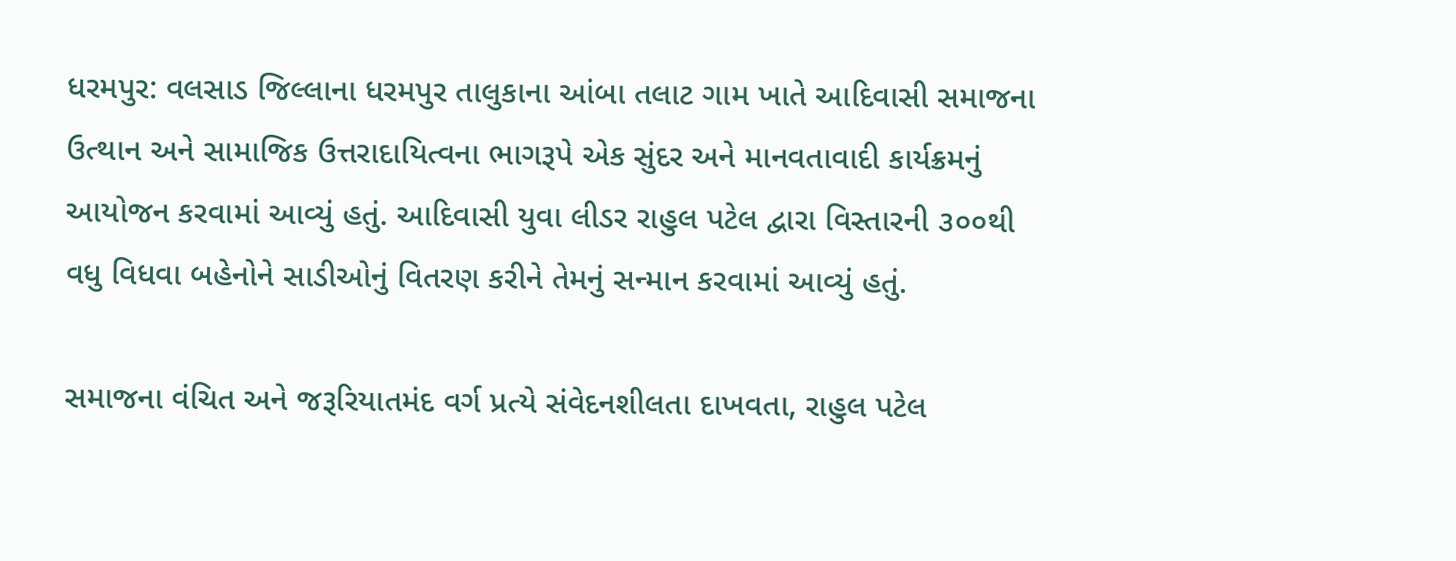ધરમપુર: વલસાડ જિલ્લાના ધરમપુર તાલુકાના આંબા તલાટ ગામ ખાતે આદિવાસી સમાજના ઉત્થાન અને સામાજિક ઉત્તરાદાયિત્વના ભાગરૂપે એક સુંદર અને માનવતાવાદી કાર્યક્રમનું આયોજન કરવામાં આવ્યું હતું. આદિવાસી યુવા લીડર રાહુલ પટેલ દ્વારા વિસ્તારની ૩૦૦થી વધુ વિધવા બહેનોને સાડીઓનું વિતરણ કરીને તેમનું સન્માન કરવામાં આવ્યું હતું.

સમાજના વંચિત અને જરૂરિયાતમંદ વર્ગ પ્રત્યે સંવેદનશીલતા દાખવતા, રાહુલ પટેલ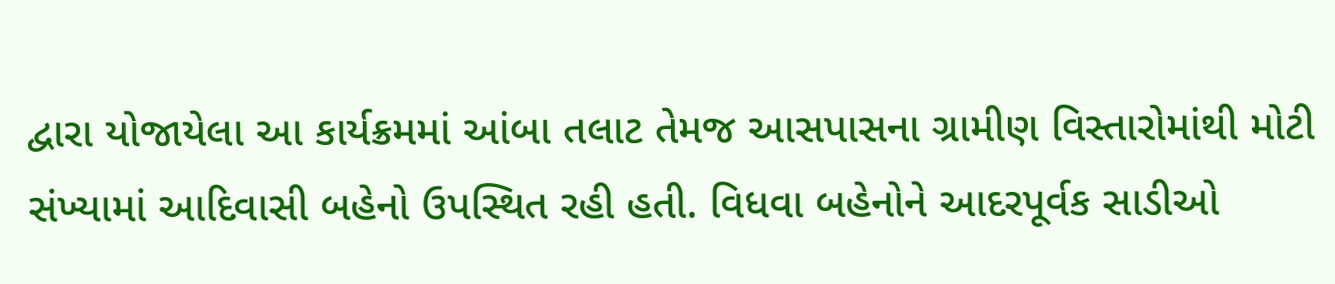દ્વારા યોજાયેલા આ કાર્યક્રમમાં આંબા તલાટ તેમજ આસપાસના ગ્રામીણ વિસ્તારોમાંથી મોટી સંખ્યામાં આદિવાસી બહેનો ઉપસ્થિત રહી હતી. વિધવા બહેનોને આદરપૂર્વક સાડીઓ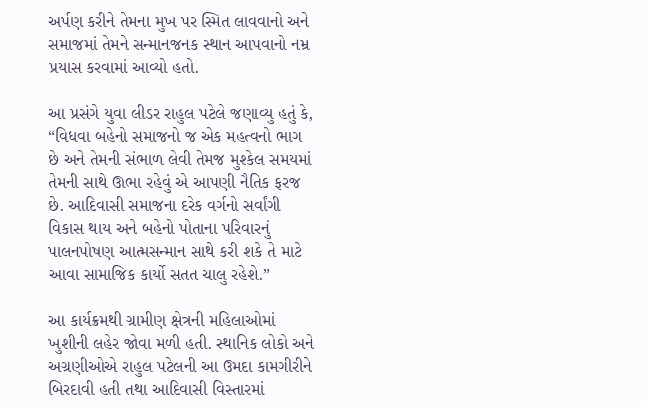અર્પણ કરીને તેમના મુખ પર સ્મિત લાવવાનો અને સમાજમાં તેમને સન્માનજનક સ્થાન આપવાનો નમ્ર પ્રયાસ કરવામાં આવ્યો હતો.

આ પ્રસંગે યુવા લીડર રાહુલ પટેલે જણાવ્યુ હતું કે, “વિધવા બહેનો સમાજનો જ એક મહત્વનો ભાગ છે અને તેમની સંભાળ લેવી તેમજ મુશ્કેલ સમયમાં તેમની સાથે ઊભા રહેવું એ આપણી નૈતિક ફરજ છે. આદિવાસી સમાજના દરેક વર્ગનો સર્વાંગી વિકાસ થાય અને બહેનો પોતાના પરિવારનું પાલનપોષણ આત્મસન્માન સાથે કરી શકે તે માટે આવા સામાજિક કાર્યો સતત ચાલુ રહેશે.”

આ કાર્યક્રમથી ગ્રામીણ ક્ષેત્રની મહિલાઓમાં ખુશીની લહેર જોવા મળી હતી. સ્થાનિક લોકો અને અગ્રણીઓએ રાહુલ પટેલની આ ઉમદા કામગીરીને બિરદાવી હતી તથા આદિવાસી વિસ્તારમાં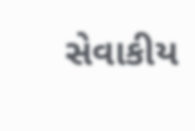સેવાકીય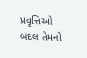પ્રવૃત્તિઓ બદલ તેમનો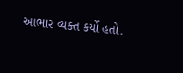આભાર વ્યક્ત કર્યો હતો.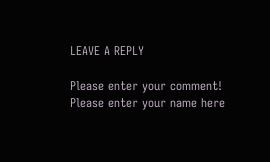LEAVE A REPLY

Please enter your comment!
Please enter your name here